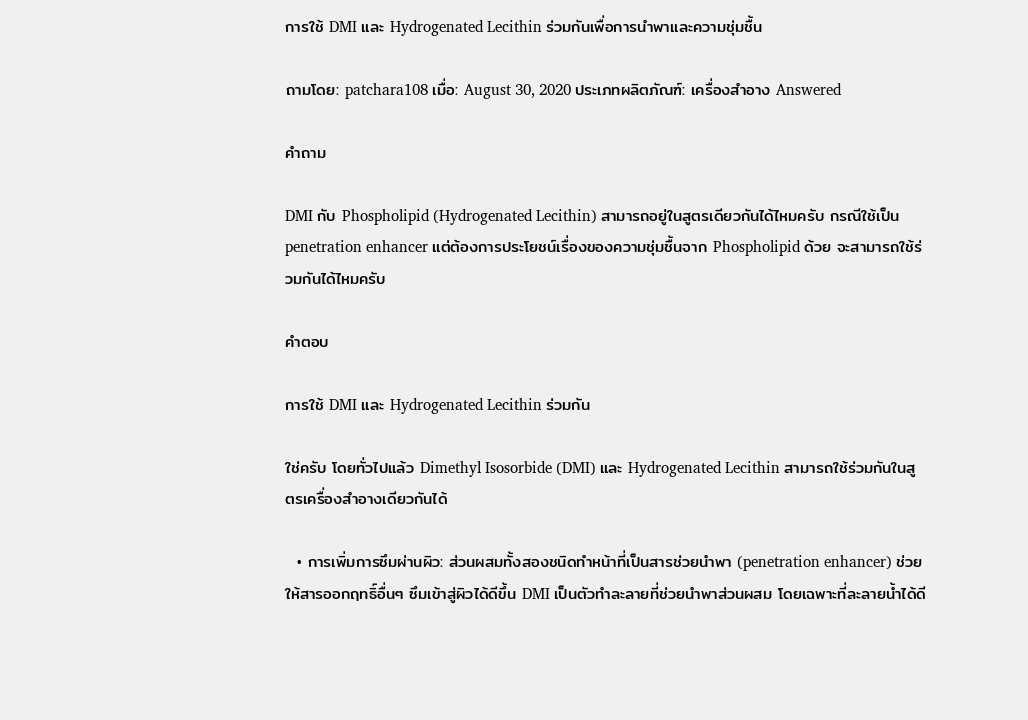การใช้ DMI และ Hydrogenated Lecithin ร่วมกันเพื่อการนำพาและความชุ่มชื้น

ถามโดย: patchara108 เมื่อ: August 30, 2020 ประเภทผลิตภัณฑ์: เครื่องสำอาง Answered

คำถาม

DMI กับ Phospholipid (Hydrogenated Lecithin) สามารถอยู่ในสูตรเดียวกันได้ไหมครับ กรณีใช้เป็น penetration enhancer แต่ต้องการประโยชน์เรื่องของความชุ่มชื้นจาก Phospholipid ด้วย จะสามารถใช้ร่วมกันได้ไหมครับ

คำตอบ

การใช้ DMI และ Hydrogenated Lecithin ร่วมกัน

ใช่ครับ โดยทั่วไปแล้ว Dimethyl Isosorbide (DMI) และ Hydrogenated Lecithin สามารถใช้ร่วมกันในสูตรเครื่องสำอางเดียวกันได้

  • การเพิ่มการซึมผ่านผิว: ส่วนผสมทั้งสองชนิดทำหน้าที่เป็นสารช่วยนำพา (penetration enhancer) ช่วยให้สารออกฤทธิ์อื่นๆ ซึมเข้าสู่ผิวได้ดีขึ้น DMI เป็นตัวทำละลายที่ช่วยนำพาส่วนผสม โดยเฉพาะที่ละลายน้ำได้ดี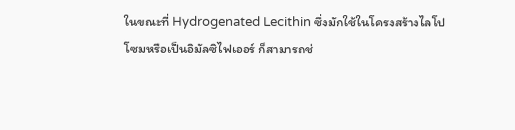ในขณะที่ Hydrogenated Lecithin ซึ่งมักใช้ในโครงสร้างไลโปโซมหรือเป็นอิมัลซิไฟเออร์ ก็สามารถช่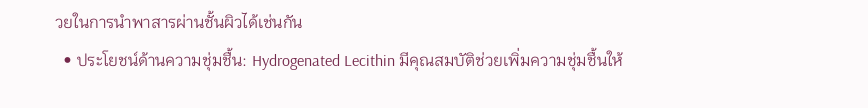วยในการนำพาสารผ่านชั้นผิวได้เช่นกัน
  • ประโยชน์ด้านความชุ่มชื้น: Hydrogenated Lecithin มีคุณสมบัติช่วยเพิ่มความชุ่มชื้นให้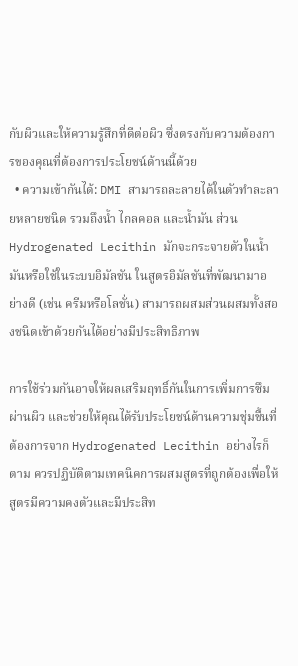กับผิวและให้ความรู้สึกที่ดีต่อผิว ซึ่งตรงกับความต้องการของคุณที่ต้องการประโยชน์ด้านนี้ด้วย
  • ความเข้ากันได้: DMI สามารถละลายได้ในตัวทำละลายหลายชนิด รวมถึงน้ำ ไกลคอล และน้ำมัน ส่วน Hydrogenated Lecithin มักจะกระจายตัวในน้ำมันหรือใช้ในระบบอิมัลชัน ในสูตรอิมัลชันที่พัฒนามาอย่างดี (เช่น ครีมหรือโลชั่น) สามารถผสมส่วนผสมทั้งสองชนิดเข้าด้วยกันได้อย่างมีประสิทธิภาพ

การใช้ร่วมกันอาจให้ผลเสริมฤทธิ์กันในการเพิ่มการซึมผ่านผิว และช่วยให้คุณได้รับประโยชน์ด้านความชุ่มชื้นที่ต้องการจาก Hydrogenated Lecithin อย่างไรก็ตาม ควรปฏิบัติตามเทคนิคการผสมสูตรที่ถูกต้องเพื่อให้สูตรมีความคงตัวและมีประสิท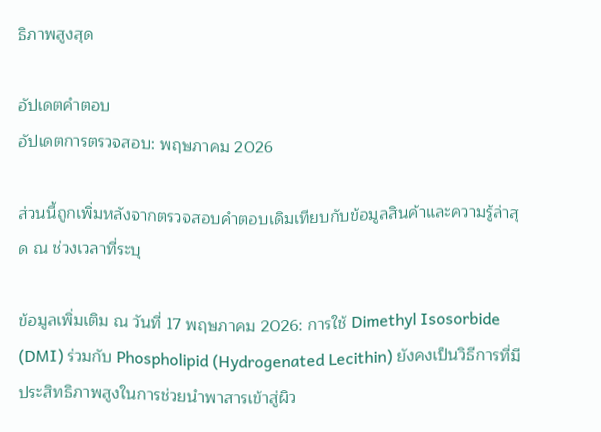ธิภาพสูงสุด

อัปเดตคำตอบ
อัปเดตการตรวจสอบ: พฤษภาคม 2026

ส่วนนี้ถูกเพิ่มหลังจากตรวจสอบคำตอบเดิมเทียบกับข้อมูลสินค้าและความรู้ล่าสุด ณ ช่วงเวลาที่ระบุ

ข้อมูลเพิ่มเติม ณ วันที่ 17 พฤษภาคม 2026: การใช้ Dimethyl Isosorbide (DMI) ร่วมกับ Phospholipid (Hydrogenated Lecithin) ยังคงเป็นวิธีการที่มีประสิทธิภาพสูงในการช่วยนำพาสารเข้าสู่ผิว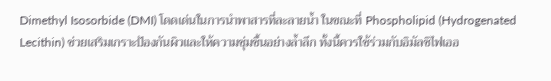Dimethyl Isosorbide (DMI) โดดเด่นในการนำพาสารที่ละลายน้ำ ในขณะที่ Phospholipid (Hydrogenated Lecithin) ช่วยเสริมเกราะป้องกันผิวและให้ความชุ่มชื้นอย่างล้ำลึก ทั้งนี้ควรใช้ร่วมกับอิมัลซิไฟเออ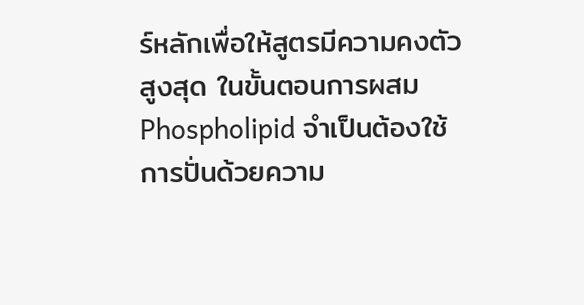ร์หลักเพื่อให้สูตรมีความคงตัวสูงสุด ในขั้นตอนการผสม Phospholipid จำเป็นต้องใช้การปั่นด้วยความ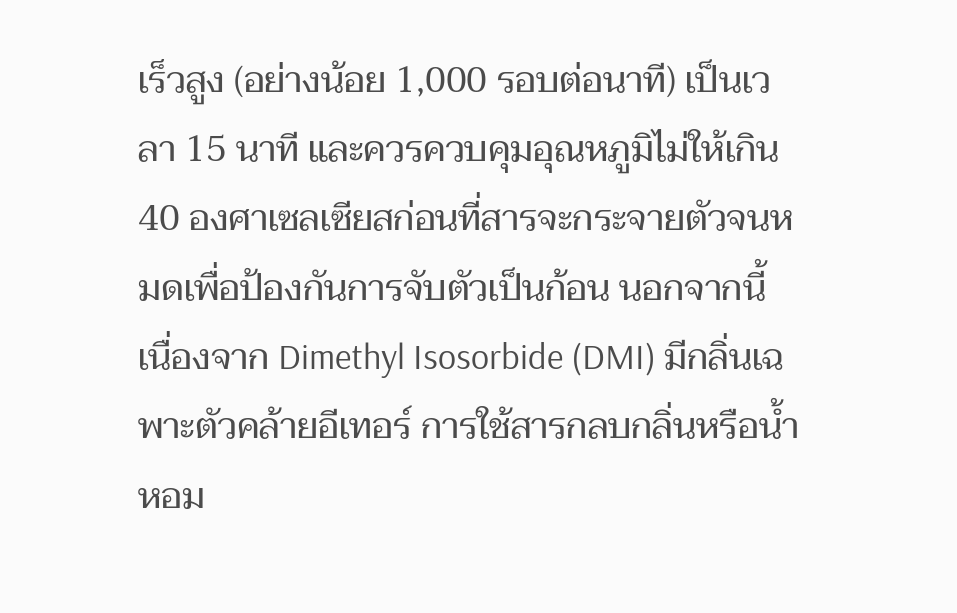เร็วสูง (อย่างน้อย 1,000 รอบต่อนาที) เป็นเวลา 15 นาที และควรควบคุมอุณหภูมิไม่ให้เกิน 40 องศาเซลเซียสก่อนที่สารจะกระจายตัวจนหมดเพื่อป้องกันการจับตัวเป็นก้อน นอกจากนี้ เนื่องจาก Dimethyl Isosorbide (DMI) มีกลิ่นเฉพาะตัวคล้ายอีเทอร์ การใช้สารกลบกลิ่นหรือน้ำหอม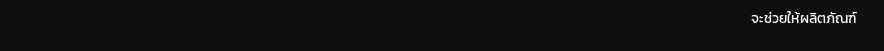จะช่วยให้ผลิตภัณฑ์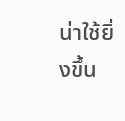น่าใช้ยิ่งขึ้น